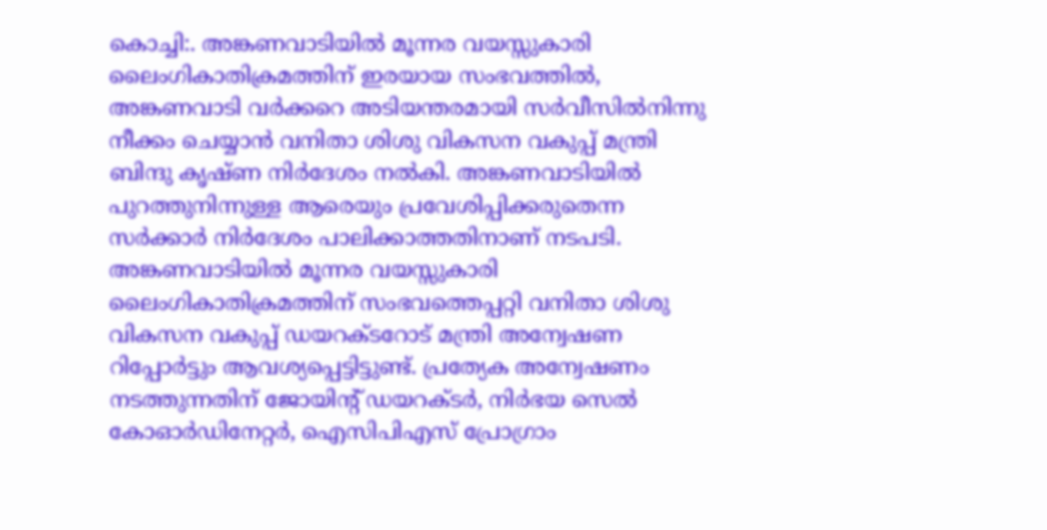കൊച്ചി:. അങ്കണവാടിയിൽ മൂന്നര വയസ്സുകാരി ലൈംഗികാതിക്രമത്തിന് ഇരയായ സംഭവത്തിൽ, അങ്കണവാടി വർക്കറെ അടിയന്തരമായി സർവീസിൽനിന്നു നീക്കം ചെയ്യാൻ വനിതാ ശിശു വികസന വകുപ്പ് മന്ത്രി ബിന്ദു കൃഷ്ണ നിർദേശം നൽകി. അങ്കണവാടിയിൽ പുറത്തുനിന്നുള്ള ആരെയും പ്രവേശിപ്പിക്കരുതെന്ന സർക്കാർ നിർദേശം പാലിക്കാത്തതിനാണ് നടപടി. അങ്കണവാടിയിൽ മൂന്നര വയസ്സുകാരി ലൈംഗികാതിക്രമത്തിന് സംഭവത്തെപ്പറ്റി വനിതാ ശിശു വികസന വകുപ്പ് ഡയറക്ടറോട് മന്ത്രി അന്വേഷണ റിപ്പോർട്ടും ആവശ്യപ്പെട്ടിട്ടുണ്ട്. പ്രത്യേക അന്വേഷണം നടത്തുന്നതിന് ജോയിൻ്റ് ഡയറക്ടർ, നിർഭയ സെൽ കോഓർഡിനേറ്റർ, ഐസിപിഎസ് പ്രോഗ്രാം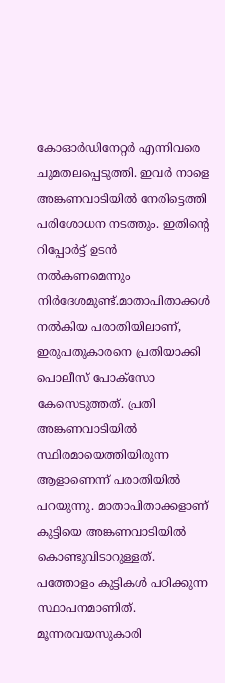കോഓർഡിനേറ്റർ എന്നിവരെ ചുമതലപ്പെടുത്തി. ഇവർ നാളെ അങ്കണവാടിയിൽ നേരിട്ടെത്തി പരിശോധന നടത്തും. ഇതിന്റെ റിപ്പോർട്ട് ഉടൻ നൽകണമെന്നും നിർദേശമുണ്ട്.മാതാപിതാക്കൾ നൽകിയ പരാതിയിലാണ്, ഇരുപതുകാരനെ പ്രതിയാക്കി പൊലീസ് പോക്സോ കേസെടുത്തത്. പ്രതി അങ്കണവാടിയിൽ സ്ഥിരമായെത്തിയിരുന്ന ആളാണെന്ന് പരാതിയിൽ പറയുന്നു. മാതാപിതാക്കളാണ് കുട്ടിയെ അങ്കണവാടിയിൽ കൊണ്ടുവിടാറുള്ളത്. പത്തോളം കുട്ടികൾ പഠിക്കുന്ന സ്ഥാപനമാണിത്.
മൂന്നരവയസുകാരി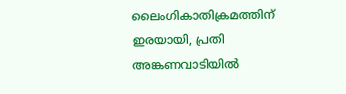ലൈംഗികാതിക്രമത്തിന് ഇരയായി, പ്രതി അങ്കണവാടിയിൽ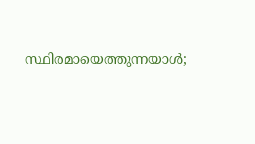സ്ഥിരമായെത്തുന്നയാൾ;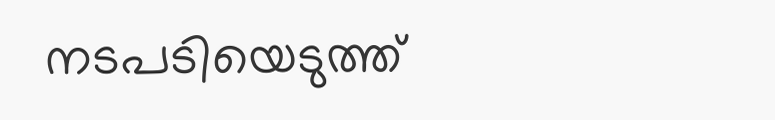നടപടിയെടുത്ത്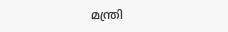മന്ത്രി